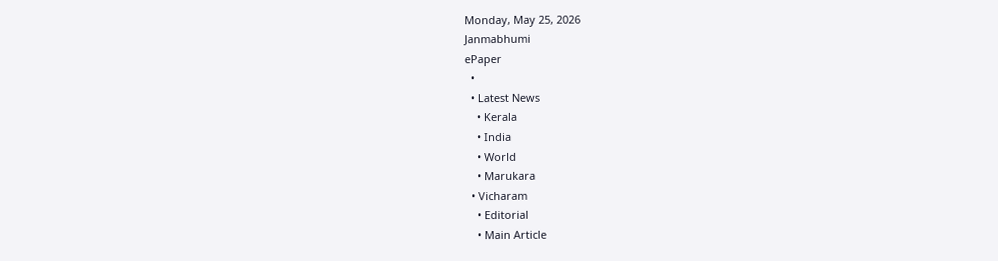Monday, May 25, 2026
Janmabhumi
ePaper
  •
  • Latest News
    • Kerala
    • India
    • World
    • Marukara
  • Vicharam
    • Editorial
    • Main Article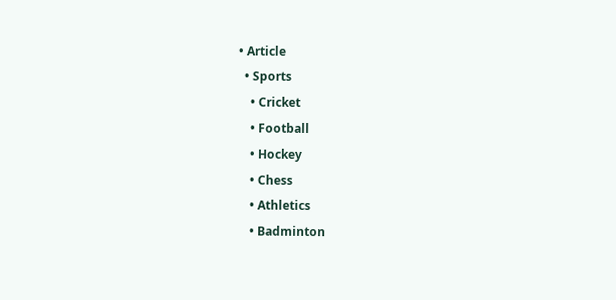• Article
  • Sports
    • Cricket
    • Football
    • Hockey
    • Chess
    • Athletics
    • Badminton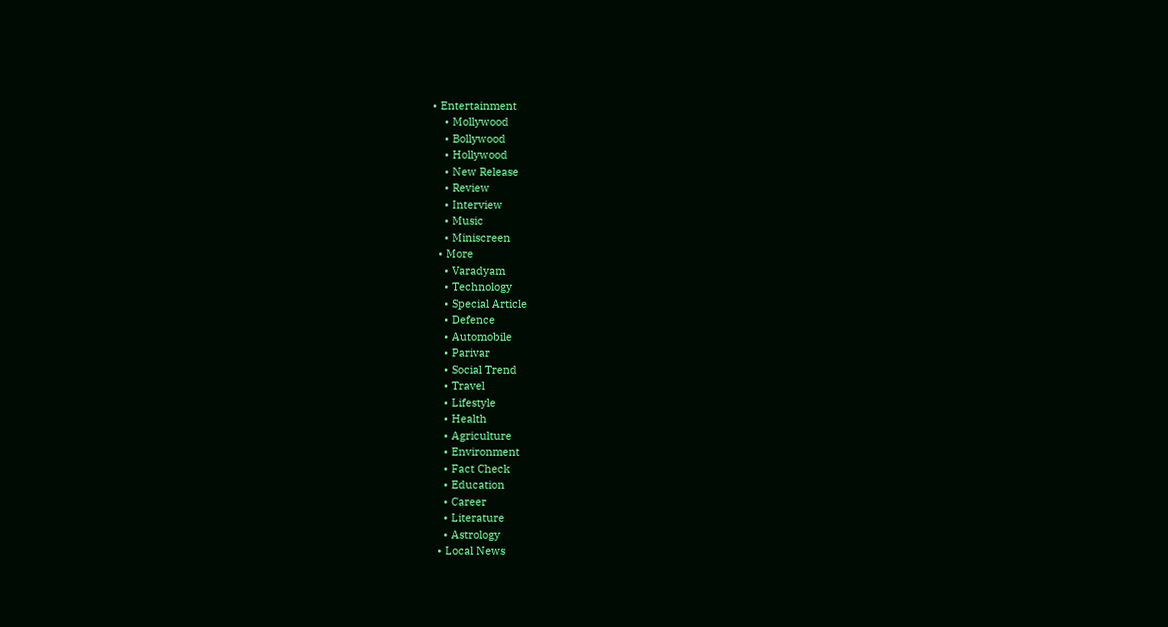• Entertainment
    • Mollywood
    • Bollywood
    • Hollywood
    • New Release
    • Review
    • Interview
    • Music
    • Miniscreen
  • More
    • Varadyam
    • Technology
    • Special Article
    • Defence
    • Automobile
    • Parivar
    • Social Trend
    • Travel
    • Lifestyle
    • Health
    • Agriculture
    • Environment
    • Fact Check
    • Education
    • Career
    • Literature
    • Astrology
  • Local News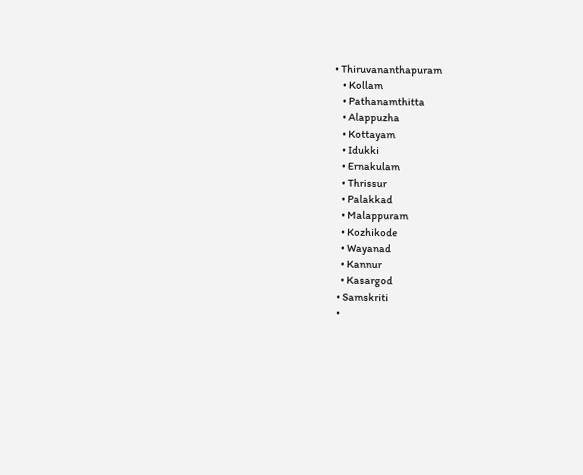• Thiruvananthapuram
    • Kollam
    • Pathanamthitta
    • Alappuzha
    • Kottayam
    • Idukki
    • Ernakulam
    • Thrissur
    • Palakkad
    • Malappuram
    • Kozhikode
    • Wayanad
    • Kannur
    • Kasargod
  • Samskriti
  •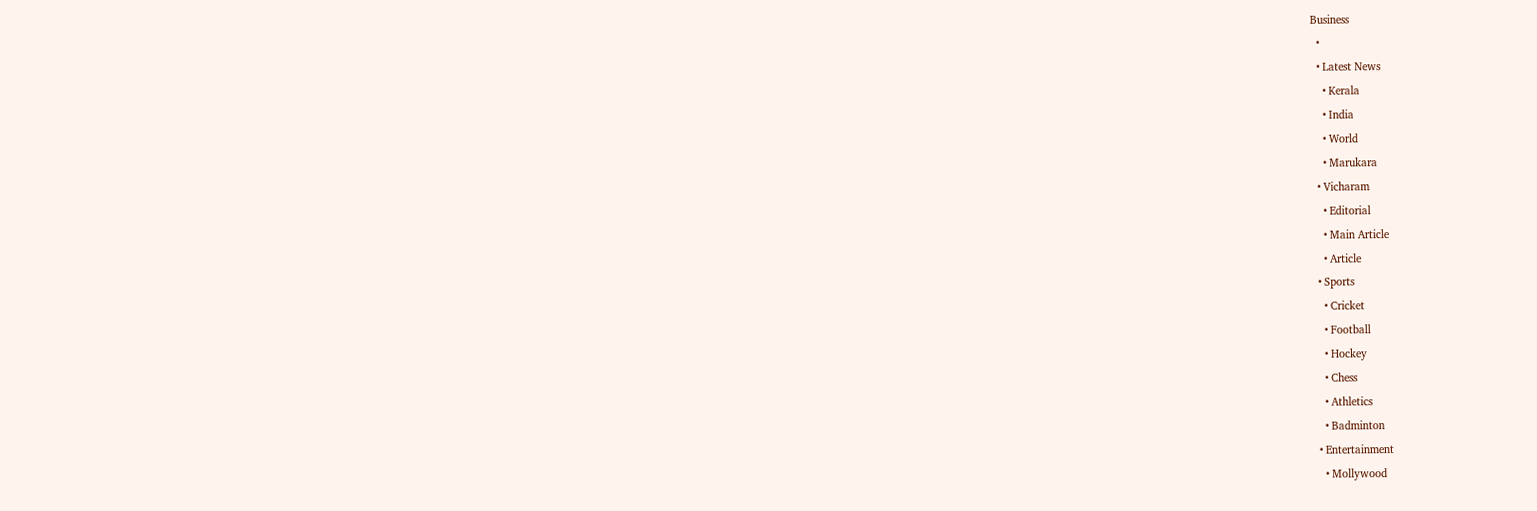Business
  •
  • Latest News
    • Kerala
    • India
    • World
    • Marukara
  • Vicharam
    • Editorial
    • Main Article
    • Article
  • Sports
    • Cricket
    • Football
    • Hockey
    • Chess
    • Athletics
    • Badminton
  • Entertainment
    • Mollywood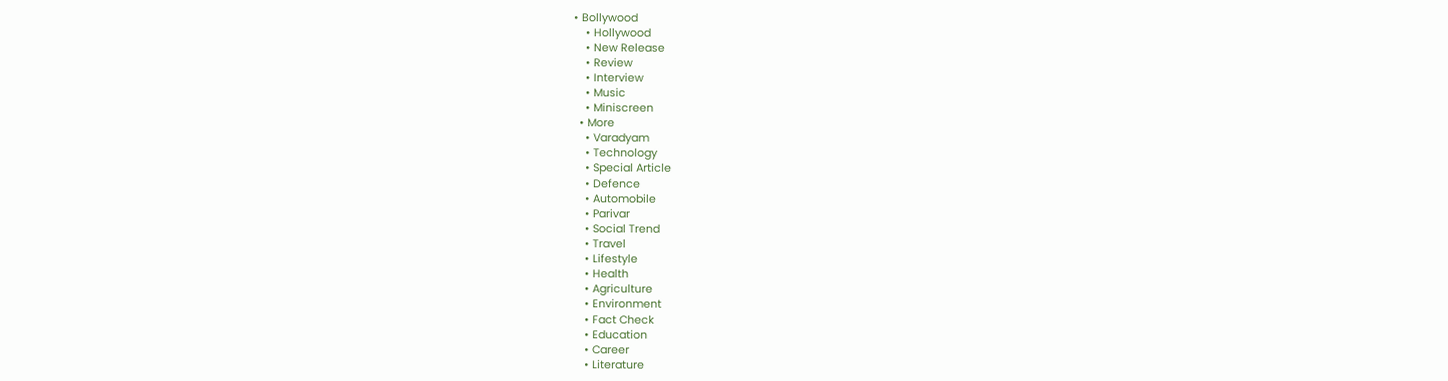• Bollywood
    • Hollywood
    • New Release
    • Review
    • Interview
    • Music
    • Miniscreen
  • More
    • Varadyam
    • Technology
    • Special Article
    • Defence
    • Automobile
    • Parivar
    • Social Trend
    • Travel
    • Lifestyle
    • Health
    • Agriculture
    • Environment
    • Fact Check
    • Education
    • Career
    • Literature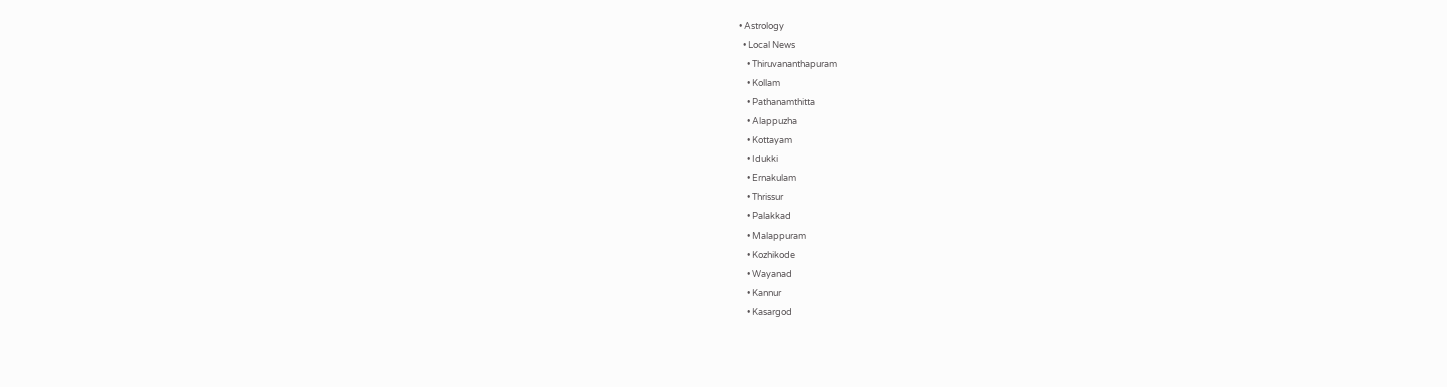• Astrology
  • Local News
    • Thiruvananthapuram
    • Kollam
    • Pathanamthitta
    • Alappuzha
    • Kottayam
    • Idukki
    • Ernakulam
    • Thrissur
    • Palakkad
    • Malappuram
    • Kozhikode
    • Wayanad
    • Kannur
    • Kasargod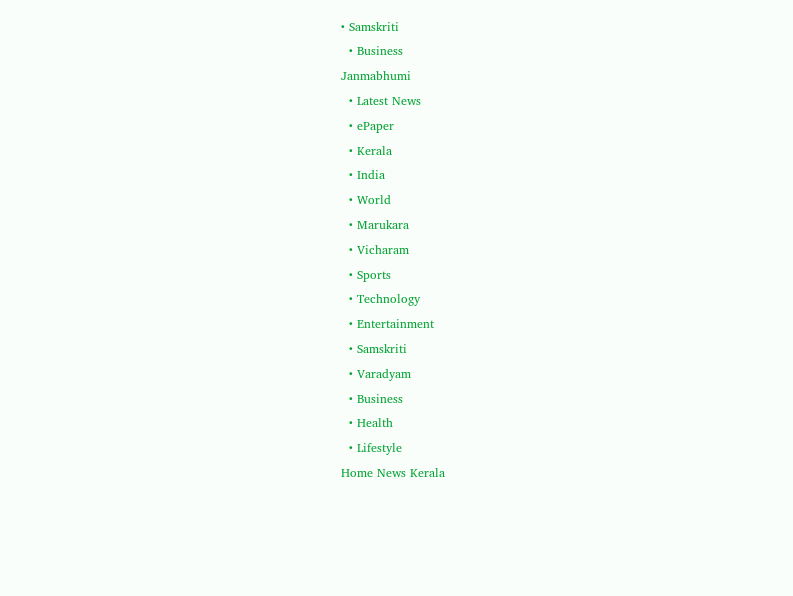• Samskriti
  • Business
Janmabhumi
  • Latest News
  • ePaper
  • Kerala
  • India
  • World
  • Marukara
  • Vicharam
  • Sports
  • Technology
  • Entertainment
  • Samskriti
  • Varadyam
  • Business
  • Health
  • Lifestyle
Home News Kerala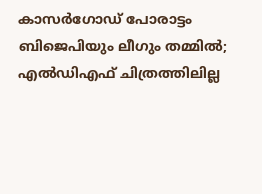കാസര്‍ഗോഡ് പോരാട്ടം ബിജെപിയും ലീഗും തമ്മില്‍; എല്‍ഡിഎഫ് ചിത്രത്തിലില്ല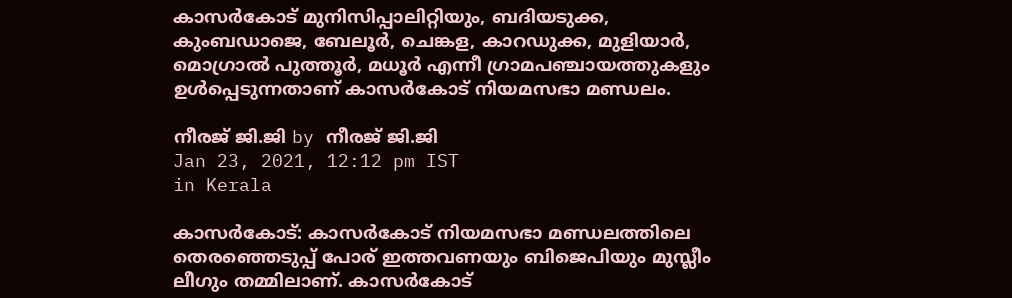കാസര്‍കോട് മുനിസിപ്പാലിറ്റിയും, ബദിയടുക്ക, കുംബഡാജെ, ബേലൂര്‍, ചെങ്കള, കാറഡുക്ക, മുളിയാര്‍, മൊഗ്രാല്‍ പുത്തൂര്‍, മധൂര്‍ എന്നീ ഗ്രാമപഞ്ചായത്തുകളും ഉള്‍പ്പെടുന്നതാണ് കാസര്‍കോട് നിയമസഭാ മണ്ഡലം.

നീരജ് ജി.ജി by നീരജ് ജി.ജി
Jan 23, 2021, 12:12 pm IST
in Kerala

കാസര്‍കോട്: കാസര്‍കോട് നിയമസഭാ മണ്ഡലത്തിലെ തെരഞ്ഞെടുപ്പ് പോര് ഇത്തവണയും ബിജെപിയും മുസ്ലീം ലീഗും തമ്മിലാണ്. കാസര്‍കോട്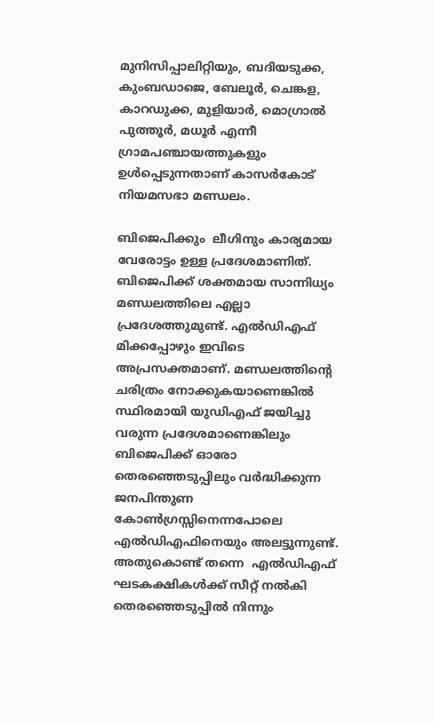മുനിസിപ്പാലിറ്റിയും, ബദിയടുക്ക, കുംബഡാജെ, ബേലൂര്‍, ചെങ്കള, കാറഡുക്ക, മുളിയാര്‍, മൊഗ്രാല്‍ പുത്തൂര്‍, മധൂര്‍ എന്നീ ഗ്രാമപഞ്ചായത്തുകളും ഉള്‍പ്പെടുന്നതാണ് കാസര്‍കോട് നിയമസഭാ മണ്ഡലം.

ബിജെപിക്കും  ലീഗിനും കാര്യമായ വേരോട്ടം ഉള്ള പ്രദേശമാണിത്. ബിജെപിക്ക് ശക്തമായ സാന്നിധ്യം മണ്ഡലത്തിലെ എല്ലാ പ്രദേശത്തുമുണ്ട്. എല്‍ഡിഎഫ് മിക്കപ്പോഴും ഇവിടെ അപ്രസക്തമാണ്. മണ്ഡലത്തിന്റെ ചരിത്രം നോക്കുകയാണെങ്കില്‍ സ്ഥിരമായി യുഡിഎഫ് ജയിച്ചു വരുന്ന പ്രദേശമാണെങ്കിലും ബിജെപിക്ക് ഓരോ തെരഞ്ഞെടുപ്പിലും വര്‍ദ്ധിക്കുന്ന ജനപിന്തുണ കോണ്‍ഗ്രസ്സിനെന്നപോലെ എല്‍ഡിഎഫിനെയും അലട്ടുന്നുണ്ട്. അതുകൊണ്ട് തന്നെ  എല്‍ഡിഎഫ് ഘടകക്ഷികള്‍ക്ക് സീറ്റ് നല്‍കി തെരഞ്ഞെടുപ്പില്‍ നിന്നും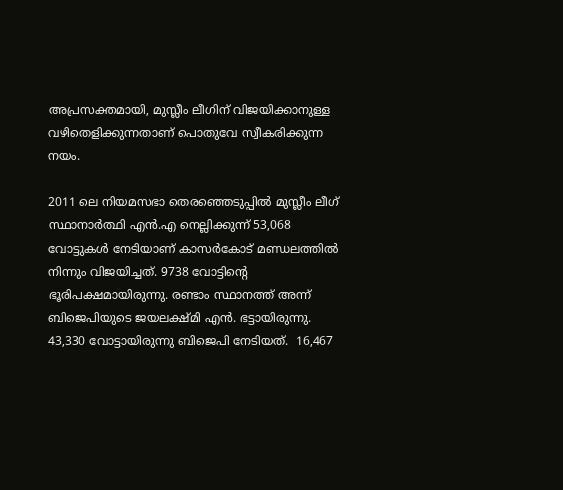അപ്രസക്തമായി, മുസ്ലീം ലീഗിന് വിജയിക്കാനുള്ള വഴിതെളിക്കുന്നതാണ് പൊതുവേ സ്വീകരിക്കുന്ന നയം.

2011 ലെ നിയമസഭാ തെരഞ്ഞെടുപ്പില്‍ മുസ്ലീം ലീഗ് സ്ഥാനാര്‍ത്ഥി എന്‍.എ നെല്ലിക്കുന്ന് 53,068 വോട്ടുകള്‍ നേടിയാണ് കാസര്‍കോട് മണ്ഡലത്തില്‍ നിന്നും വിജയിച്ചത്. 9738 വോട്ടിന്റെ ഭൂരിപക്ഷമായിരുന്നു. രണ്ടാം സ്ഥാനത്ത് അന്ന് ബിജെപിയുടെ ജയലക്ഷ്മി എന്‍. ഭട്ടായിരുന്നു. 43,330 വോട്ടായിരുന്നു ബിജെപി നേടിയത്.  16,467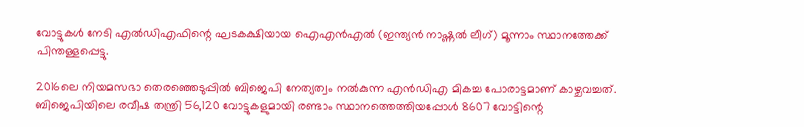വോട്ടുകള്‍ നേടി എല്‍ഡിഎഫിന്റെ ഘടകക്ഷിയായ ഐഎന്‍എല്‍ (ഇന്ത്യന്‍ നാഷ്ണല്‍ ലീഗ്) മൂന്നാം സ്ഥാനത്തേക്ക് പിന്തള്ളപ്പെട്ടു.

2016ലെ നിയമസഭാ തെരഞ്ഞെടുപ്പില്‍ ബിജെപി നേത്യത്വം നല്‍കുന്ന എന്‍ഡിഎ മികച്ച പോരാട്ടമാണ് കാഴ്ചവച്ചത്. ബിജെപിയിലെ രവീഷ തന്ത്രി 56,120 വോട്ടുകളുമായി രണ്ടാം സ്ഥാനത്തെത്തിയപ്പോള്‍ 8607 വോട്ടിന്റെ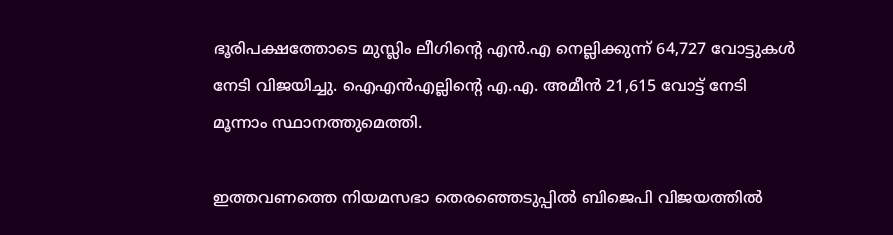ഭൂരിപക്ഷത്തോടെ മുസ്ലിം ലീഗിന്റെ എന്‍.എ നെല്ലിക്കുന്ന് 64,727 വോട്ടുകള്‍ നേടി വിജയിച്ചു. ഐഎന്‍എല്ലിന്റെ എ.എ. അമീന്‍ 21,615 വോട്ട് നേടി മൂന്നാം സ്ഥാനത്തുമെത്തി.

ഇത്തവണത്തെ നിയമസഭാ തെരഞ്ഞെടുപ്പില്‍ ബിജെപി വിജയത്തില്‍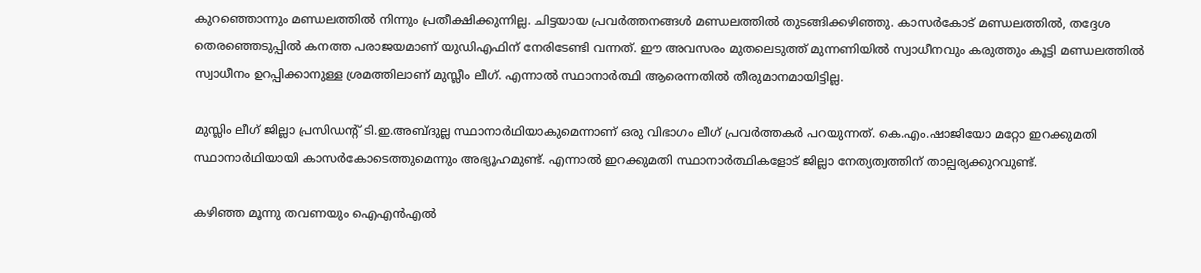കുറഞ്ഞൊന്നും മണ്ഡലത്തില്‍ നിന്നും പ്രതീക്ഷിക്കുന്നില്ല. ചിട്ടയായ പ്രവര്‍ത്തനങ്ങള്‍ മണ്ഡലത്തില്‍ തുടങ്ങിക്കഴിഞ്ഞു. കാസര്‍കോട് മണ്ഡലത്തില്‍, തദ്ദേശ തെരഞ്ഞെടുപ്പില്‍ കനത്ത പരാജയമാണ് യുഡിഎഫിന് നേരിടേണ്ടി വന്നത്. ഈ അവസരം മുതലെടുത്ത് മുന്നണിയില്‍ സ്വാധീനവും കരുത്തും കൂട്ടി മണ്ഡലത്തില്‍ സ്വാധീനം ഉറപ്പിക്കാനുള്ള ശ്രമത്തിലാണ് മുസ്ലീം ലീഗ്. എന്നാല്‍ സ്ഥാനാര്‍ത്ഥി ആരെന്നതില്‍ തീരുമാനമായിട്ടില്ല.

മുസ്ലിം ലീഗ് ജില്ലാ പ്രസിഡന്റ് ടി.ഇ.അബ്ദുല്ല സ്ഥാനാര്‍ഥിയാകുമെന്നാണ് ഒരു വിഭാഗം ലീഗ് പ്രവര്‍ത്തകര്‍ പറയുന്നത്. കെ.എം.ഷാജിയോ മറ്റോ ഇറക്കുമതി സ്ഥാനാര്‍ഥിയായി കാസര്‍കോടെത്തുമെന്നും അഭ്യൂഹമുണ്ട്. എന്നാല്‍ ഇറക്കുമതി സ്ഥാനാര്‍ത്ഥികളോട് ജില്ലാ നേത്യത്വത്തിന് താല്പര്യക്കുറവുണ്ട്.

കഴിഞ്ഞ മൂന്നു തവണയും ഐഎന്‍എല്‍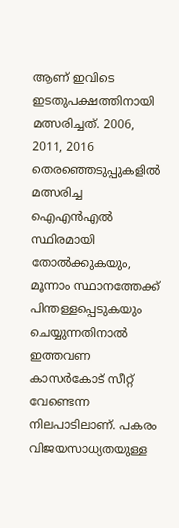ആണ് ഇവിടെ ഇടതുപക്ഷത്തിനായി മത്സരിച്ചത്. 2006, 2011, 2016 തെരഞ്ഞെടുപ്പുകളില്‍ മത്സരിച്ച ഐഎന്‍എല്‍ സ്ഥിരമായി തോല്‍ക്കുകയും, മൂന്നാം സ്ഥാനത്തേക്ക് പിന്തള്ളപ്പെടുകയും ചെയ്യുന്നതിനാല്‍ ഇത്തവണ കാസര്‍കോട് സീറ്റ് വേണ്ടെന്ന നിലപാടിലാണ്. പകരം വിജയസാധ്യതയുള്ള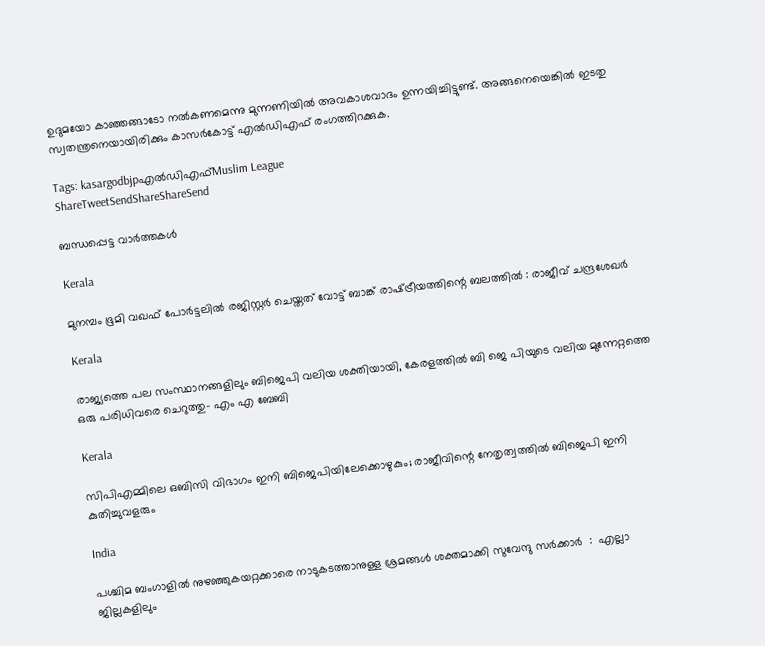ഉദുമയോ കാഞ്ഞങ്ങാടോ നല്‍കണമെന്നു മുന്നണിയില്‍ അവകാശവാദം ഉന്നയിച്ചിട്ടുണ്ട്. അങ്ങനെയെങ്കില്‍ ഇടതു സ്വതന്ത്രനെയായിരിക്കും കാസര്‍കോട്ട് എല്‍ഡിഎഫ് രംഗത്തിറക്കുക.

Tags: kasargodbjpഎല്‍ഡിഎഫ്‌Muslim League
ShareTweetSendShareShareSend

ബന്ധപ്പെട്ട വാര്‍ത്തകള്‍

Kerala

മുനമ്പം ഭൂമി വഖഫ് പോര്‍ട്ടലില്‍ രജിസ്റ്റര്‍ ചെയ്തത് വോട്ട് ബാങ്ക് രാഷ്‌ട്രീയത്തിന്റെ ബലത്തില്‍ : രാജീവ് ചന്ദ്രശേഖര്‍

Kerala

രാജ്യത്തെ പല സംസ്ഥാനങ്ങളിലും ബിജെപി വലിയ ശക്തിയായി, കേരളത്തില്‍ ബി ജെ പിയുടെ വലിയ മുന്നേറ്റത്തെ ഒരു പരിധിവരെ ചെറുത്തു- എം എ ബേബി

Kerala

സിപിഎമ്മിലെ ഒബിസി വിഭാഗം ഇനി ബിജെപിയിലേക്കൊഴുകും; രാജീവിന്റെ നേതൃത്വത്തില്‍ ബിജെപി ഇനി കുതിച്ചുവളരും

India

പശ്ചിമ ബംഗാളിൽ നുഴഞ്ഞുകയറ്റക്കാരെ നാടുകടത്താനുള്ള ശ്രമങ്ങൾ ശക്തമാക്കി സുവേന്ദു സർക്കാർ  :  എല്ലാ ജില്ലകളിലും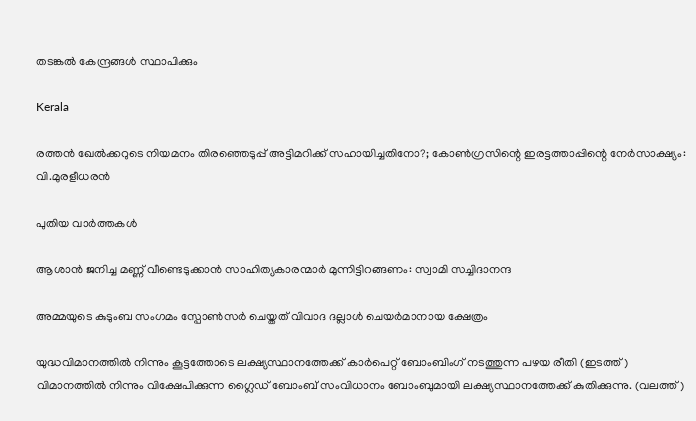തടങ്കൽ കേന്ദ്രങ്ങൾ സ്ഥാപിക്കും

Kerala

രത്തന്‍ ഖേല്‍ക്കറുടെ നിയമനം തിരഞ്ഞെടുപ്പ് അട്ടിമറിക്ക് സഹായിച്ചതിനോ?; കോണ്‍ഗ്രസിന്റെ ഇരട്ടത്താപ്പിന്റെ നേര്‍സാക്ഷ്യം: വി.മുരളീധരന്‍

പുതിയ വാര്‍ത്തകള്‍

ആശാന്‍ ജനിച്ച മണ്ണ് വീണ്ടെടുക്കാന്‍ സാഹിത്യകാരന്മാര്‍ മുന്നിട്ടിറങ്ങണം: സ്വാമി സച്ചിദാനന്ദ

അമ്മയുടെ കുടുംബ സംഗമം സ്പോണ്‍സര്‍ ചെയ്തത് വിവാദ ദല്ലാള്‍ ചെയര്‍മാനായ ക്ഷേത്രം

യുദ്ധവിമാനത്തില്‍ നിന്നും കൂട്ടത്തോടെ ലക്ഷ്യസ്ഥാനത്തേക്ക് കാര്‍പെറ്റ് ബോംബിംഗ് നടത്തുന്ന പഴയ രീതി (ഇടത്ത്) വിമാനത്തില്‍ നിന്നും വിക്ഷേപിക്കുന്ന ഗ്ലൈഡ് ബോംബ് സംവിധാനം ബോംബുമായി ലക്ഷ്യസ്ഥാനത്തേക്ക് കുതിക്കുന്നു. (വലത്ത്)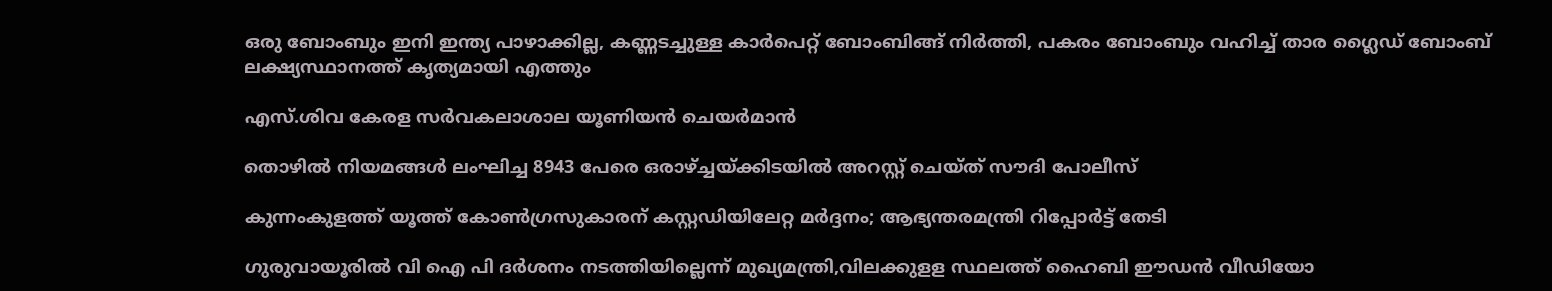ഒരു ബോംബും ഇനി ഇന്ത്യ പാഴാക്കില്ല, കണ്ണടച്ചുള്ള കാര്‍പെറ്റ് ബോംബിങ്ങ് നിര്‍ത്തി, പകരം ബോംബും വഹിച്ച് താര ഗ്ലൈഡ് ബോംബ് ലക്ഷ്യസ്ഥാനത്ത് കൃത്യമായി എത്തും

എസ്.ശിവ കേരള സര്‍വകലാശാല യൂണിയന്‍ ചെയര്‍മാന്‍

തൊഴിൽ നിയമങ്ങൾ ലംഘിച്ച 8943 പേരെ ഒരാഴ്‌ച്ചയ്‌ക്കിടയിൽ അറസ്റ്റ് ചെയ്ത് സൗദി പോലീസ്

കുന്നംകുളത്ത് യൂത്ത് കോണ്‍ഗ്രസുകാരന് കസ്റ്റഡിയിലേറ്റ മര്‍ദ്ദനം; ആഭ്യന്തരമന്ത്രി റിപ്പോര്‍ട്ട് തേടി

ഗുരുവായൂരില്‍ വി ഐ പി ദര്‍ശനം നടത്തിയില്ലെന്ന് മുഖ്യമന്ത്രി,വിലക്കുളള സ്ഥലത്ത് ഹൈബി ഈഡന്‍ വീഡിയോ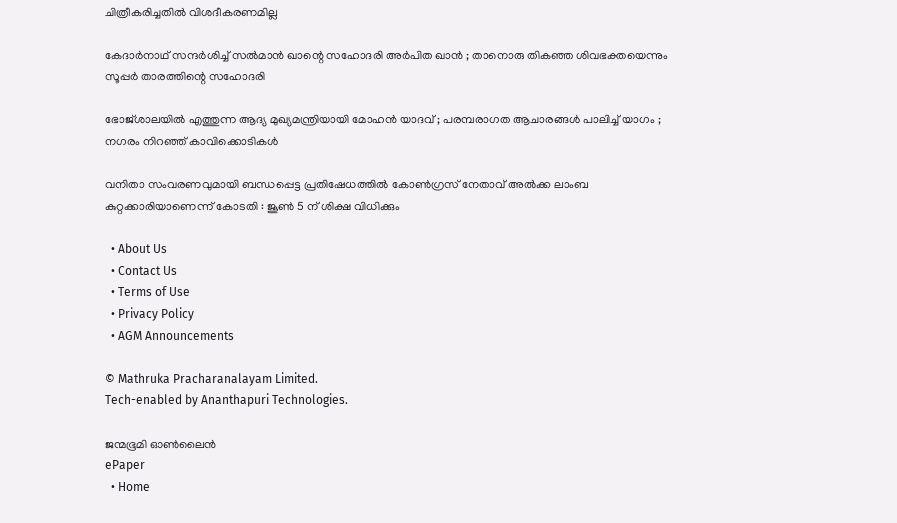ചിത്രീകരിച്ചതില്‍ വിശദീകരണമില്ല

കേദാർനാഥ് സന്ദർശിച്ച് സൽമാൻ ഖാന്റെ സഹോദരി അർപിത ഖാൻ ; താനൊരു തികഞ്ഞ ശിവഭക്തയെന്നും സൂപ്പർ താരത്തിന്റെ സഹോദരി

ഭോജ്ശാലയിൽ എത്തുന്ന ആദ്യ മുഖ്യമന്ത്രിയായി മോഹൻ യാദവ് ; പരമ്പരാഗത ആചാരങ്ങൾ പാലിച്ച് യാഗം ; നഗരം നിറഞ്ഞ് കാവിക്കൊടികൾ

വനിതാ സംവരണവുമായി ബന്ധപ്പെട്ട പ്രതിഷേധത്തിൽ കോൺഗ്രസ് നേതാവ് അൽക്ക ലാംബ കുറ്റക്കാരിയാണെന്ന് കോടതി : ജൂൺ 5 ന് ശിക്ഷ വിധിക്കും

  • About Us
  • Contact Us
  • Terms of Use
  • Privacy Policy
  • AGM Announcements

© Mathruka Pracharanalayam Limited.
Tech-enabled by Ananthapuri Technologies.

ജന്മഭൂമി ഓണ്‍ലൈന്‍
ePaper
  • Home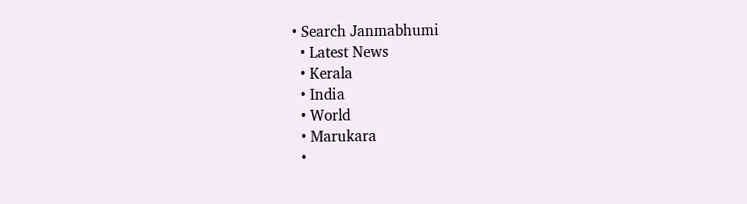• Search Janmabhumi
  • Latest News
  • Kerala
  • India
  • World
  • Marukara
  •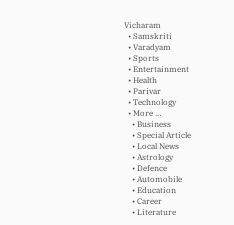Vicharam
  • Samskriti
  • Varadyam
  • Sports
  • Entertainment
  • Health
  • Parivar
  • Technology
  • More …
    • Business
    • Special Article
    • Local News
    • Astrology
    • Defence
    • Automobile
    • Education
    • Career
    • Literature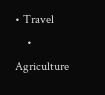• Travel
    • Agriculture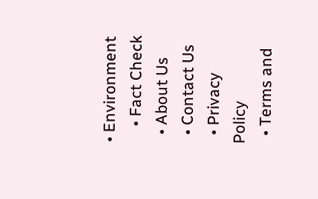• Environment
    • Fact Check
  • About Us
  • Contact Us
  • Privacy Policy
  • Terms and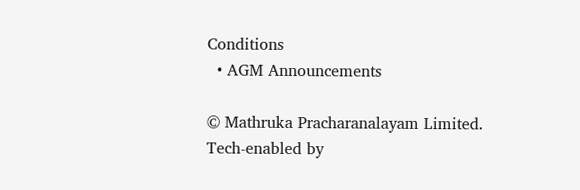Conditions
  • AGM Announcements

© Mathruka Pracharanalayam Limited.
Tech-enabled by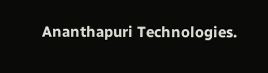Ananthapuri Technologies.